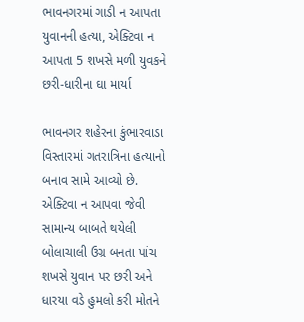ભાવનગરમાં ગાડી ન આપતા યુવાનની હત્યા, એક્ટિવા ન આપતા 5 શખસે મળી યુવકને છરી-ધારીના ઘા માર્યા

ભાવનગર શહેરના કુંભારવાડા વિસ્તારમાં ગતરાત્રિના હત્યાનો બનાવ સામે આવ્યો છે. એક્ટિવા ન આપવા જેવી સામાન્ય બાબતે થયેલી બોલાચાલી ઉગ્ર બનતા પાંચ શખસે યુવાન પર છરી અને ધારયા વડે હુમલો કરી મોતને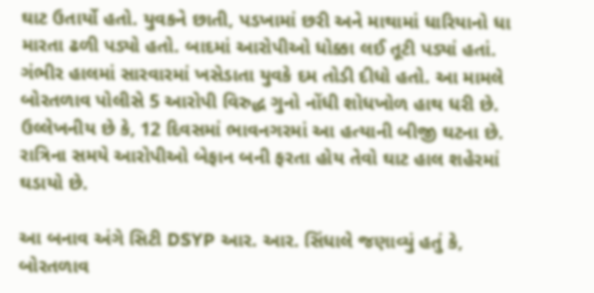ઘાટ ઉતાર્યો હતો. યુવકને છાતી, પડખામાં છરી અને માથામાં ધારિયાનો ધા મારતા ઢળી પડ્યો હતો. બાદમાં આરોપીઓ ધોક્કા લઈ તૂટી પડ્યાં હતાં. ગંભીર હાલમાં સારવારમાં ખસેડાતા યુવકે દમ તોડી દીધો હતો. આ મામલે બોરતળાવ પોલીસે 5 આરોપી વિરુદ્ધ ગુનો નોંધી શોધખોળ હાથ ધરી છે. ઉલ્લેખનીય છે કે, 12 દિવસમાં ભાવનગરમાં આ હત્યાની બીજી ઘટના છે. રાત્રિના સમયે આરોપીઓ બેફાન બની ફરતા હોય તેવો ઘાટ હાલ શહેરમાં ઘડાયો છે.

આ બનાવ અંગે સિટી DSYP આર. આર. સિંધાલે જણાવ્યું હતું કે, બોરતળાવ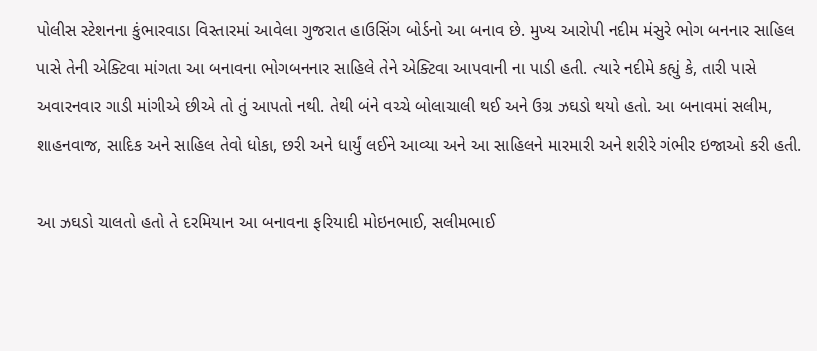પોલીસ સ્ટેશનના કુંભારવાડા વિસ્તારમાં આવેલા ગુજરાત હાઉસિંગ બોર્ડનો આ બનાવ છે. મુખ્ય આરોપી નદીમ મંસુરે ભોગ બનનાર સાહિલ પાસે તેની એક્ટિવા માંગતા આ બનાવના ભોગબનનાર સાહિલે તેને એક્ટિવા આપવાની ના પાડી હતી. ત્યારે નદીમે કહ્યું કે, તારી પાસે અવારનવાર ગાડી માંગીએ છીએ તો તું આપતો નથી. તેથી બંને વચ્ચે બોલાચાલી થઈ અને ઉગ્ર ઝઘડો થયો હતો. આ બનાવમાં સલીમ, શાહનવાજ, સાદિક અને સાહિલ તેવો ધોકા, છરી અને ધાર્યું લઈને આવ્યા અને આ સાહિલને મારમારી અને શરીરે ગંભીર ઇજાઓ કરી હતી.

આ ઝઘડો ચાલતો હતો તે દરમિયાન આ બનાવના ફરિયાદી મોઇનભાઈ, સલીમભાઈ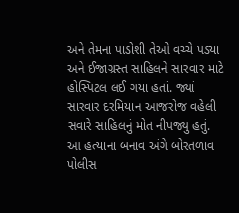અને તેમના પાડોશી તેઓ વચ્ચે પડ્યા અને ઈજાગ્રસ્ત સાહિલને સારવાર માટે હોસ્પિટલ લઈ ગયા હતાં. જ્યાં સારવાર દરમિયાન આજરોજ વહેલી સવારે સાહિલનું મોત નીપજ્યુ હતું. આ હત્યાના બનાવ અંગે બોરતળાવ પોલીસ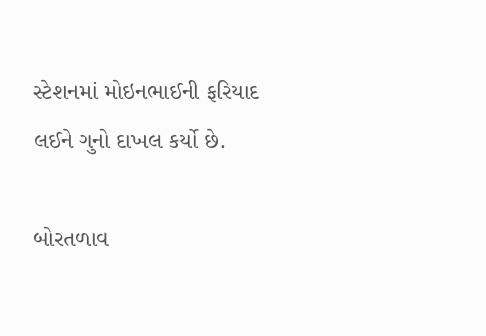સ્ટેશનમાં મોઇનભાઈની ફરિયાદ લઈને ગુનો દાખલ કર્યો છે.

બોરતળાવ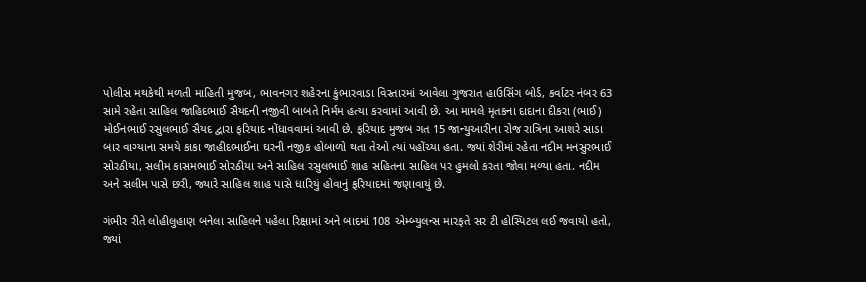પોલીસ મથકેથી મળતી માહિતી મુજબ, ભાવનગર શહેરના કુંભારવાડા વિસ્તારમાં આવેલા ગુજરાત હાઉસિંગ બોર્ડ, કર્વાટર નંબર 63 સામે રહેતા સાહિલ જાહિદભાઈ સૈયદની નજીવી બાબતે નિર્મમ હત્યા કરવામાં આવી છે. આ મામલે મૃતકના દાદાના દીકરા (ભાઈ) મોઈનભાઈ રસુલભાઈ સૈયદ દ્વારા ફરિયાદ નોંધાવવામાં આવી છે. ફરિયાદ મુજબ ગત 15 જાન્યુઆરીના રોજ રાત્રિના આશરે સાડા બાર વાગ્યાના સમયે કાકા જાહીદભાઈના ઘરની નજીક હોબાળો થતા તેઓ ત્યાં પહોંચ્યા હતા. જ્યાં શેરીમાં રહેતા નદીમ મનસુરભાઈ સોરઠીયા, સલીમ કાસમભાઈ સોરઠીયા અને સાહિલ રસુલભાઈ શાહ સહિતના સાહિલ પર હુમલો કરતા જોવા મળ્યા હતા. નદીમ અને સલીમ પાસે છરી, જ્યારે સાહિલ શાહ પાસે ધારિયું હોવાનું ફરિયાદમાં જણાવાયું છે.

ગંભીર રીતે લોહીલુહાણ બનેલા સાહિલને પહેલા રિક્ષામાં અને બાદમાં 108 એમ્બ્યુલન્સ મારફતે સર ટી હોસ્પિટલ લઈ જવાયો હતો, જ્યાં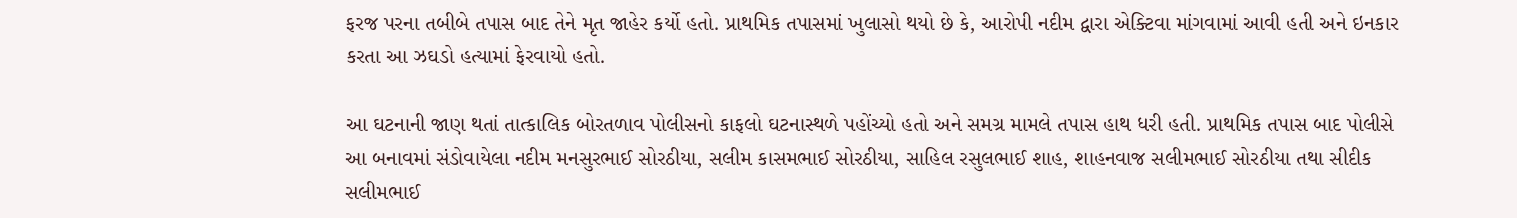ફરજ પરના તબીબે તપાસ બાદ તેને મૃત જાહેર કર્યો હતો. પ્રાથમિક તપાસમાં ખુલાસો થયો છે કે, આરોપી નદીમ દ્વારા એક્ટિવા માંગવામાં આવી હતી અને ઇનકાર કરતા આ ઝઘડો હત્યામાં ફેરવાયો હતો.

આ ઘટનાની જાણ થતાં તાત્કાલિક બોરતળાવ પોલીસનો કાફલો ઘટનાસ્થળે પહોંચ્યો હતો અને સમગ્ર મામલે તપાસ હાથ ધરી હતી. પ્રાથમિક તપાસ બાદ પોલીસે આ બનાવમાં સંડોવાયેલા નદીમ મનસુરભાઈ સોરઠીયા, સલીમ કાસમભાઈ સોરઠીયા, સાહિલ રસુલભાઈ શાહ, શાહનવાજ સલીમભાઈ સોરઠીયા તથા સીદીક સલીમભાઈ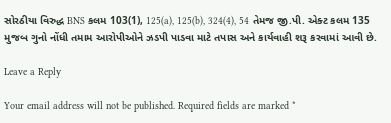સોરઠીયા વિરુદ્ધ BNS કલમ 103(1), 125(a), 125(b), 324(4), 54 તેમજ જી.પી. એક્ટ કલમ 135 મુજબ ગુનો નોંધી તમામ આરોપીઓને ઝડપી પાડવા માટે તપાસ અને કાર્યવાહી શરૂ કરવામાં આવી છે.

Leave a Reply

Your email address will not be published. Required fields are marked *